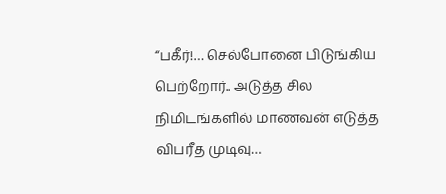“பகீர்!… செல்போனை பிடுங்கிய பெற்றோர்.. அடுத்த சில நிமிடங்களில் மாணவன் எடுத்த விபரீத முடிவு…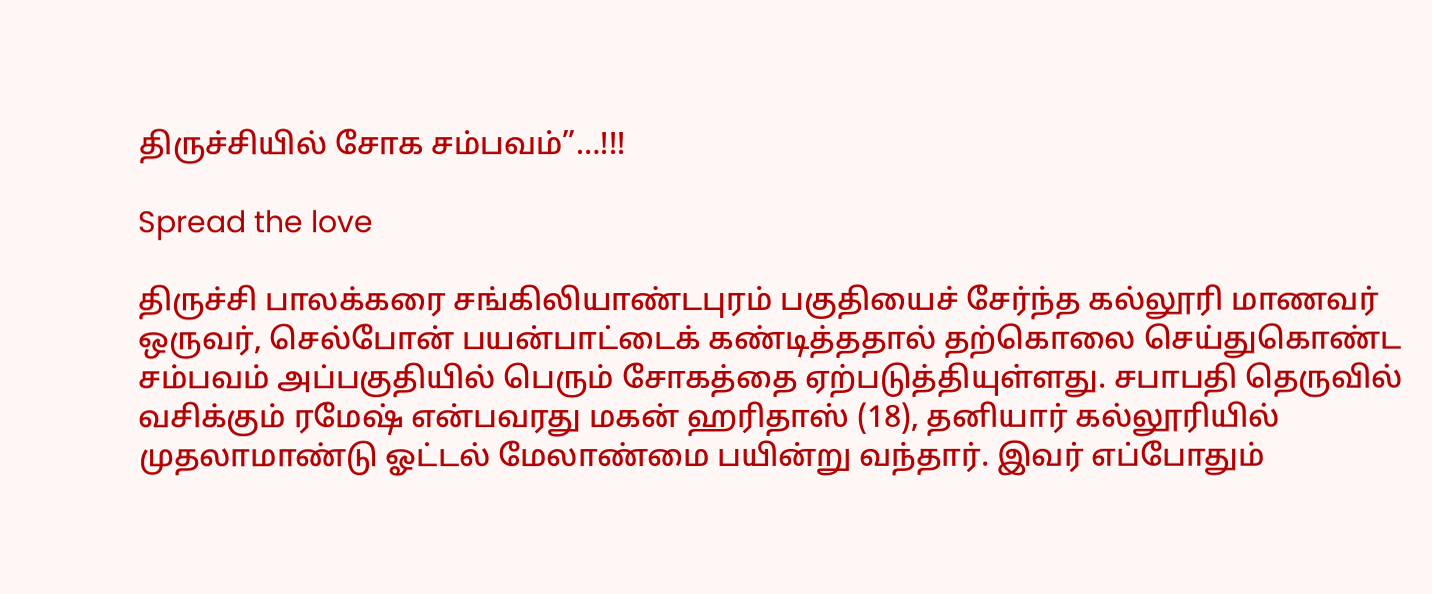திருச்சியில் சோக சம்பவம்”…!!!

Spread the love

திருச்சி பாலக்கரை சங்கிலியாண்டபுரம் பகுதியைச் சேர்ந்த கல்லூரி மாணவர் ஒருவர், செல்போன் பயன்பாட்டைக் கண்டித்ததால் தற்கொலை செய்துகொண்ட சம்பவம் அப்பகுதியில் பெரும் சோகத்தை ஏற்படுத்தியுள்ளது. சபாபதி தெருவில் வசிக்கும் ரமேஷ் என்பவரது மகன் ஹரிதாஸ் (18), தனியார் கல்லூரியில் முதலாமாண்டு ஓட்டல் மேலாண்மை பயின்று வந்தார். இவர் எப்போதும்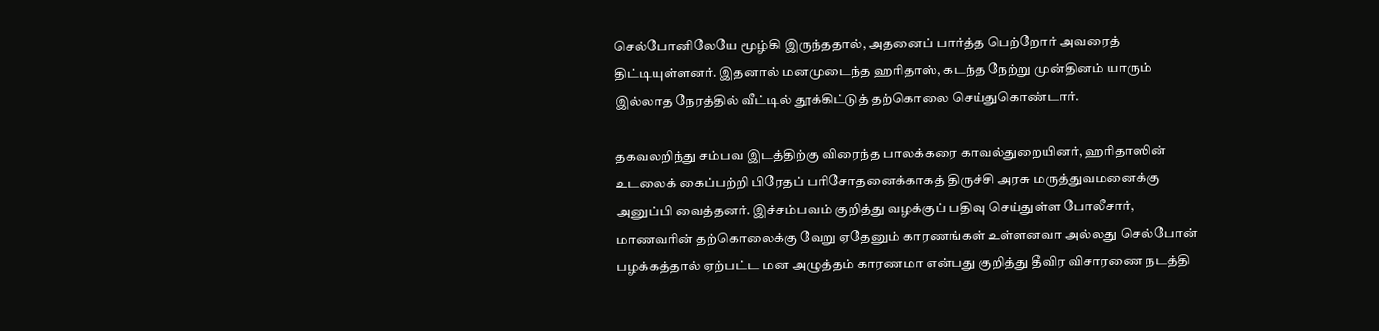செல்போனிலேயே மூழ்கி இருந்ததால், அதனைப் பார்த்த பெற்றோர் அவரைத் திட்டியுள்ளனர். இதனால் மனமுடைந்த ஹரிதாஸ், கடந்த நேற்று முன்தினம் யாரும் இல்லாத நேரத்தில் வீட்டில் தூக்கிட்டுத் தற்கொலை செய்துகொண்டார்.

தகவலறிந்து சம்பவ இடத்திற்கு விரைந்த பாலக்கரை காவல்துறையினர், ஹரிதாஸின் உடலைக் கைப்பற்றி பிரேதப் பரிசோதனைக்காகத் திருச்சி அரசு மருத்துவமனைக்கு அனுப்பி வைத்தனர். இச்சம்பவம் குறித்து வழக்குப் பதிவு செய்துள்ள போலீசார், மாணவரின் தற்கொலைக்கு வேறு ஏதேனும் காரணங்கள் உள்ளனவா அல்லது செல்போன் பழக்கத்தால் ஏற்பட்ட மன அழுத்தம் காரணமா என்பது குறித்து தீவிர விசாரணை நடத்தி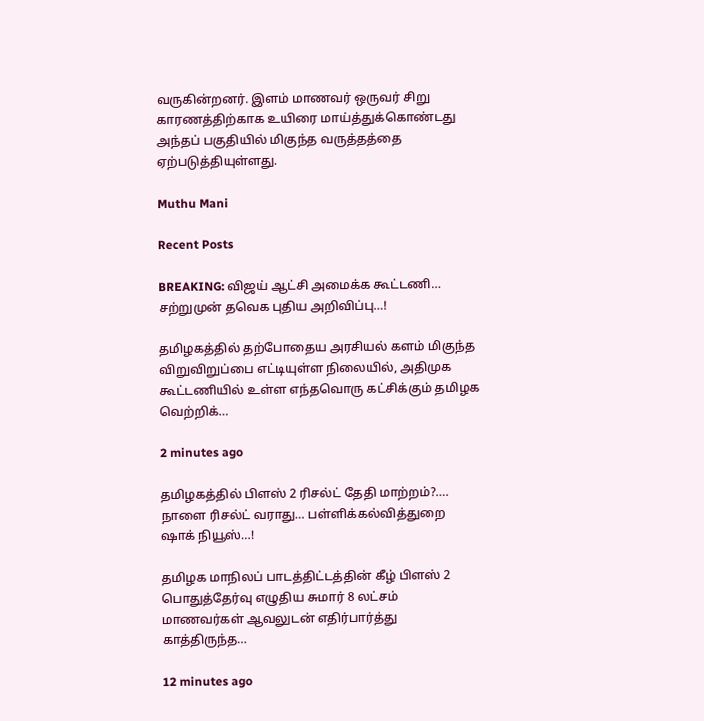வருகின்றனர். இளம் மாணவர் ஒருவர் சிறு காரணத்திற்காக உயிரை மாய்த்துக்கொண்டது அந்தப் பகுதியில் மிகுந்த வருத்தத்தை ஏற்படுத்தியுள்ளது.

Muthu Mani

Recent Posts

BREAKING: விஜய் ஆட்சி அமைக்க கூட்டணி… சற்றுமுன் தவெக புதிய அறிவிப்பு…!

தமிழகத்தில் தற்போதைய அரசியல் களம் மிகுந்த விறுவிறுப்பை எட்டியுள்ள நிலையில், அதிமுக கூட்டணியில் உள்ள எந்தவொரு கட்சிக்கும் தமிழக வெற்றிக்…

2 minutes ago

தமிழகத்தில் பிளஸ் 2 ரிசல்ட் தேதி மாற்றம்?…. நாளை ரிசல்ட் வராது… பள்ளிக்கல்வித்துறை ஷாக் நியூஸ்…!

தமிழக மாநிலப் பாடத்திட்டத்தின் கீழ் பிளஸ் 2 பொதுத்தேர்வு எழுதிய சுமார் 8 லட்சம் மாணவர்கள் ஆவலுடன் எதிர்பார்த்து காத்திருந்த…

12 minutes ago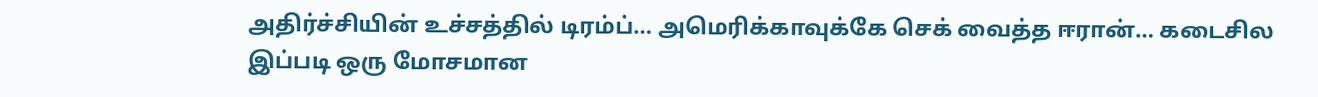அதிர்ச்சியின் உச்சத்தில் டிரம்ப்… அமெரிக்காவுக்கே செக் வைத்த ஈரான்… கடைசில இப்படி ஒரு மோசமான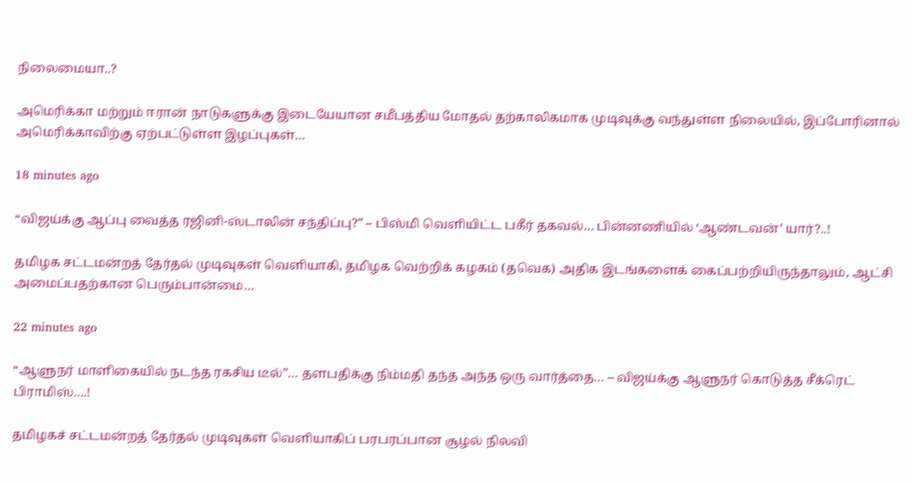நிலைமையா..?

அமெரிக்கா மற்றும் ஈரான் நாடுகளுக்கு இடையேயான சமீபத்திய மோதல் தற்காலிகமாக முடிவுக்கு வந்துள்ள நிலையில், இப்போரினால் அமெரிக்காவிற்கு ஏற்பட்டுள்ள இழப்புகள்…

18 minutes ago

“விஜய்க்கு ஆப்பு வைத்த ரஜினி-ஸ்டாலின் சந்திப்பு?” – பிஸ்மி வெளியிட்ட பகீர் தகவல்… பின்னணியில் ‘ஆண்டவன்’ யார்?..!

தமிழக சட்டமன்றத் தேர்தல் முடிவுகள் வெளியாகி, தமிழக வெற்றிக் கழகம் (தவெக) அதிக இடங்களைக் கைப்பற்றியிருந்தாலும், ஆட்சி அமைப்பதற்கான பெரும்பான்மை…

22 minutes ago

“ஆளுநர் மாளிகையில் நடந்த ரகசிய டீல்”… தளபதிக்கு நிம்மதி தந்த அந்த ஒரு வார்த்தை… – விஜய்க்கு ஆளுநர் கொடுத்த சீக்ரெட் பிராமிஸ்….!

தமிழகச் சட்டமன்றத் தேர்தல் முடிவுகள் வெளியாகிப் பரபரப்பான சூழல் நிலவி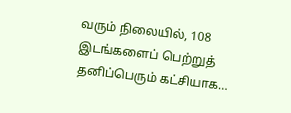வரும் நிலையில், 108 இடங்களைப் பெற்றுத் தனிப்பெரும் கட்சியாக…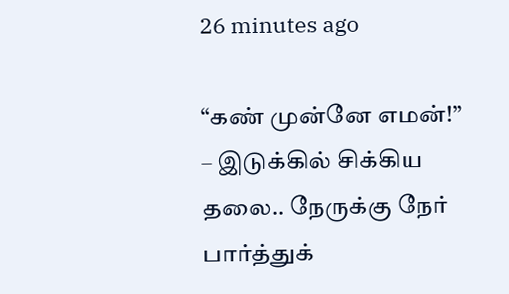26 minutes ago

“கண் முன்னே எமன்!” – இடுக்கில் சிக்கிய தலை.. நேருக்கு நேர் பார்த்துக்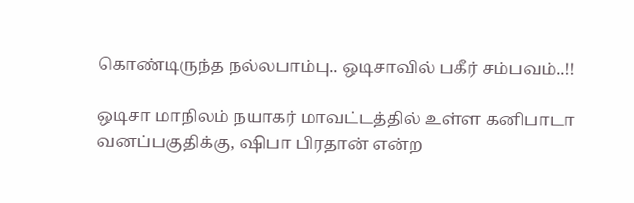கொண்டிருந்த நல்லபாம்பு.. ஒடிசாவில் பகீர் சம்பவம்..!!

ஒடிசா மாநிலம் நயாகர் மாவட்டத்தில் உள்ள கனிபாடா வனப்பகுதிக்கு, ஷிபா பிரதான் என்ற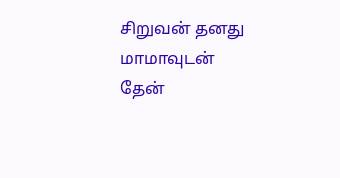சிறுவன் தனது மாமாவுடன் தேன்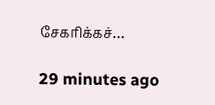சேகரிக்கச்…

29 minutes ago